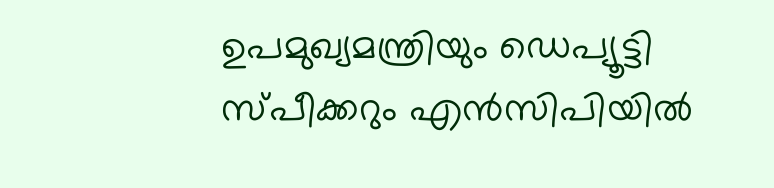ഉപമുഖ്യമന്ത്രിയും ഡെപ്യൂട്ടി സ്പീക്കറും എൻസിപിയിൽ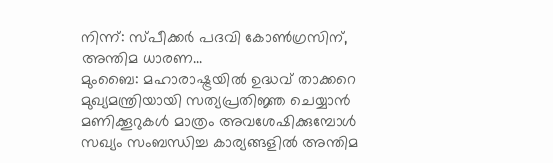നിന്ന്: സ്പീക്കർ പദവി കോൺഗ്രസിന്, അന്തിമ ധാരണ...
മുംബൈ: മഹാരാഷ്ട്രയിൽ ഉദ്ധവ് താക്കറെ മുഖ്യമന്ത്രിയായി സത്യപ്രതിജ്ഞ ചെയ്യാൻ മണിക്കൂറുകൾ മാത്രം അവശേഷിക്കുമ്പോൾ സഖ്യം സംബന്ധിച്ച കാര്യങ്ങളിൽ അന്തിമ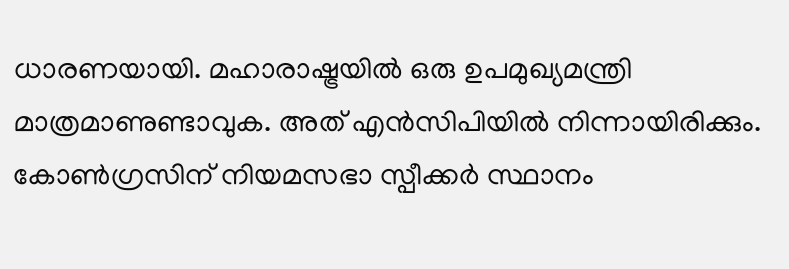ധാരണയായി. മഹാരാഷ്ട്രയിൽ ഒരു ഉപമുഖ്യമന്ത്രി മാത്രമാണുണ്ടാവുക. അത് എൻസിപിയിൽ നിന്നായിരിക്കും. കോൺഗ്രസിന് നിയമസഭാ സ്പീക്കർ സ്ഥാനം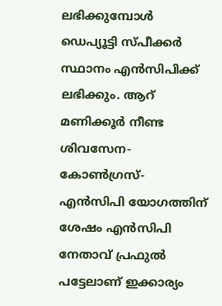ലഭിക്കുമ്പോൾ ഡെപ്യൂട്ടി സ്പീക്കർ സ്ഥാനം എൻസിപിക്ക് ലഭിക്കും. ആറ് മണിക്കൂർ നീണ്ട ശിവസേന- കോൺഗ്രസ്- എൻസിപി യോഗത്തിന് ശേഷം എൻസിപി നേതാവ് പ്രഫുൽ പട്ടേലാണ് ഇക്കാര്യം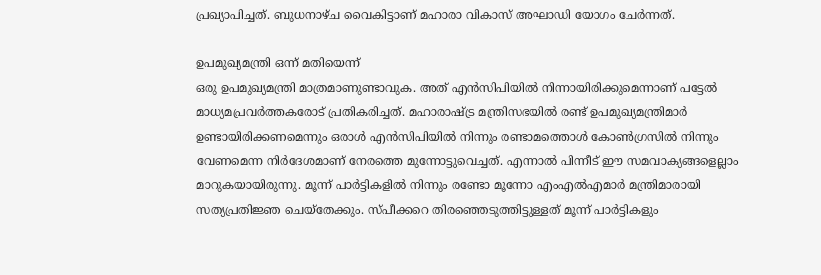പ്രഖ്യാപിച്ചത്. ബുധനാഴ്ച വൈകിട്ടാണ് മഹാരാ വികാസ് അഘാഡി യോഗം ചേർന്നത്.

ഉപമുഖ്യമന്ത്രി ഒന്ന് മതിയെന്ന്
ഒരു ഉപമുഖ്യമന്ത്രി മാത്രമാണുണ്ടാവുക. അത് എൻസിപിയിൽ നിന്നായിരിക്കുമെന്നാണ് പട്ടേൽ മാധ്യമപ്രവർത്തകരോട് പ്രതികരിച്ചത്. മഹാരാഷ്ട്ര മന്ത്രിസഭയിൽ രണ്ട് ഉപമുഖ്യമന്ത്രിമാർ ഉണ്ടായിരിക്കണമെന്നും ഒരാൾ എൻസിപിയിൽ നിന്നും രണ്ടാമത്തൊൾ കോൺഗ്രസിൽ നിന്നും വേണമെന്ന നിർദേശമാണ് നേരത്തെ മുന്നോട്ടുവെച്ചത്. എന്നാൽ പിന്നീട് ഈ സമവാക്യങ്ങളെല്ലാം മാറുകയായിരുന്നു. മൂന്ന് പാർട്ടികളിൽ നിന്നും രണ്ടോ മൂന്നോ എംഎൽഎമാർ മന്ത്രിമാരായി സത്യപ്രതിജ്ഞ ചെയ്തേക്കും. സ്പീക്കറെ തിരഞ്ഞെടുത്തിട്ടുള്ളത് മൂന്ന് പാർട്ടികളും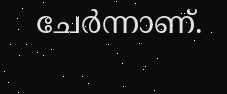ചേർന്നാണ്.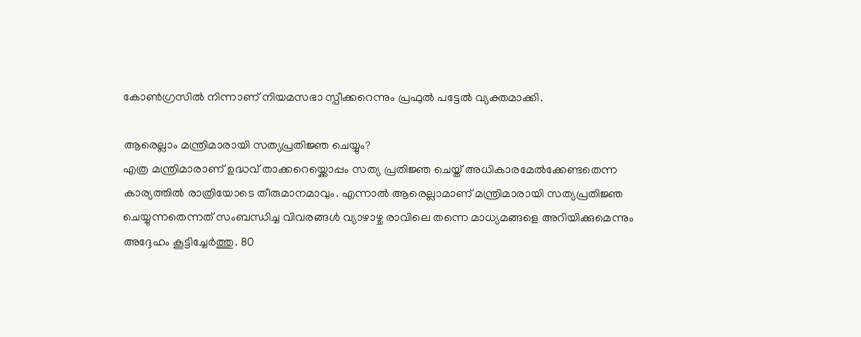കോൺഗ്രസിൽ നിന്നാണ് നിയമസഭാ സ്പീക്കറെന്നും പ്രഫുൽ പട്ടേൽ വ്യക്തമാക്കി.

ആരെല്ലാം മന്ത്രിമാരായി സത്യപ്രതിജ്ഞ ചെയ്യും?
എത്ര മന്ത്രിമാരാണ് ഉദ്ധവ് താക്കറെയ്ക്കൊപ്പം സത്യ പ്രതിജ്ഞ ചെയ്ത് അധികാരമേൽക്കേണ്ടതെന്ന കാര്യത്തിൽ രാത്രിയോടെ തീരുമാനമാവും. എന്നാൽ ആരെല്ലാമാണ് മന്ത്രിമാരായി സത്യപ്രതിജ്ഞ ചെയ്യുന്നതെന്നത് സംബന്ധിച്ച വിവരങ്ങൾ വ്യാഴാഴ്ച രാവിലെ തന്നെ മാധ്യമങ്ങളെ അറിയിക്കുമെന്നും അദ്ദേഹം കൂട്ടിച്ചേർത്തു. 80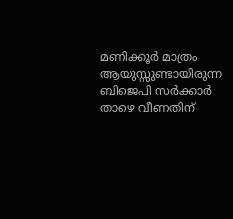മണിക്കൂർ മാത്രം ആയുസ്സുണ്ടായിരുന്ന ബിജെപി സർക്കാർ താഴെ വീണതിന്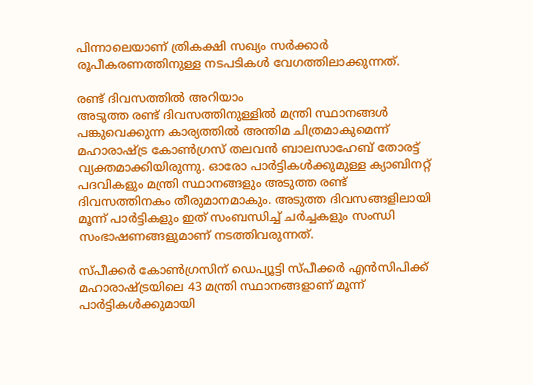പിന്നാലെയാണ് ത്രികക്ഷി സഖ്യം സർക്കാർ രൂപീകരണത്തിനുള്ള നടപടികൾ വേഗത്തിലാക്കുന്നത്.

രണ്ട് ദിവസത്തിൽ അറിയാം
അടുത്ത രണ്ട് ദിവസത്തിനുള്ളിൽ മന്ത്രി സ്ഥാനങ്ങൾ പങ്കുവെക്കുന്ന കാര്യത്തിൽ അന്തിമ ചിത്രമാകുമെന്ന് മഹാരാഷ്ട്ര കോൺഗ്രസ് തലവൻ ബാലസാഹേബ് തോരട്ട് വ്യക്തമാക്കിയിരുന്നു. ഓരോ പാർട്ടികൾക്കുമുള്ള ക്യാബിനറ്റ് പദവികളും മന്ത്രി സ്ഥാനങ്ങളും അടുത്ത രണ്ട് ദിവസത്തിനകം തീരുമാനമാകും. അടുത്ത ദിവസങ്ങളിലായി മൂന്ന് പാർട്ടികളും ഇത് സംബന്ധിച്ച് ചർച്ചകളും സംന്ധി സംഭാഷണങ്ങളുമാണ് നടത്തിവരുന്നത്.

സ്പീക്കർ കോൺഗ്രസിന് ഡെപ്യൂട്ടി സ്പീക്കർ എൻസിപിക്ക്
മഹാരാഷ്ട്രയിലെ 43 മന്ത്രി സ്ഥാനങ്ങളാണ് മൂന്ന് പാർട്ടികൾക്കുമായി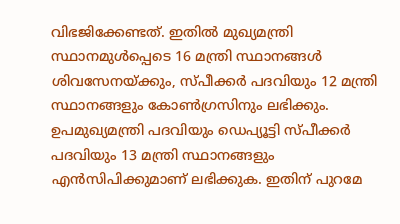വിഭജിക്കേണ്ടത്. ഇതിൽ മുഖ്യമന്ത്രി സ്ഥാനമുൾപ്പെടെ 16 മന്ത്രി സ്ഥാനങ്ങൾ ശിവസേനയ്ക്കും, സ്പീക്കർ പദവിയും 12 മന്ത്രി സ്ഥാനങ്ങളും കോൺഗ്രസിനും ലഭിക്കും. ഉപമുഖ്യമന്ത്രി പദവിയും ഡെപ്യൂട്ടി സ്പീക്കർ പദവിയും 13 മന്ത്രി സ്ഥാനങ്ങളും എൻസിപിക്കുമാണ് ലഭിക്കുക. ഇതിന് പുറമേ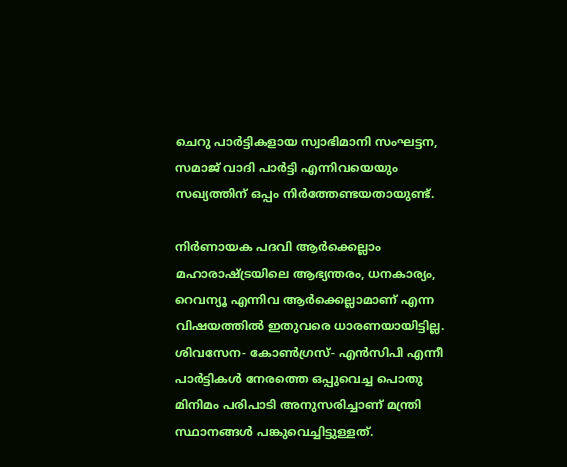ചെറു പാർട്ടികളായ സ്വാഭിമാനി സംഘട്ടന, സമാജ് വാദി പാർട്ടി എന്നിവയെയും സഖ്യത്തിന് ഒപ്പം നിർത്തേണ്ടയതായുണ്ട്.

നിർണായക പദവി ആർക്കെല്ലാം
മഹാരാഷ്ട്രയിലെ ആഭ്യന്തരം, ധനകാര്യം, റെവന്യൂ എന്നിവ ആർക്കെല്ലാമാണ് എന്ന വിഷയത്തിൽ ഇതുവരെ ധാരണയായിട്ടില്ല. ശിവസേന- കോൺഗ്രസ്- എൻസിപി എന്നീ പാർട്ടികൾ നേരത്തെ ഒപ്പുവെച്ച പൊതു മിനിമം പരിപാടി അനുസരിച്ചാണ് മന്ത്രി സ്ഥാനങ്ങൾ പങ്കുവെച്ചിട്ടുള്ളത്.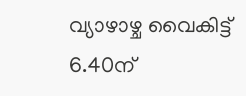വ്യാഴാഴ്ച വൈകിട്ട് 6.40ന്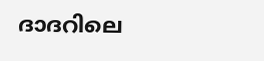ദാദറിലെ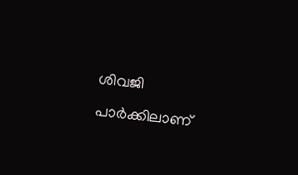ശിവജി പാർക്കിലാണ്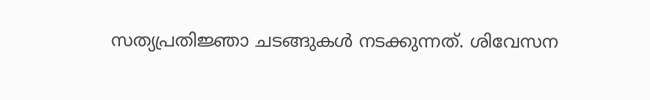സത്യപ്രതിജ്ഞാ ചടങ്ങുകൾ നടക്കുന്നത്. ശിവേസന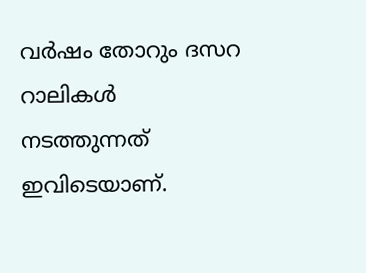വർഷം തോറും ദസറ റാലികൾ നടത്തുന്നത് ഇവിടെയാണ്.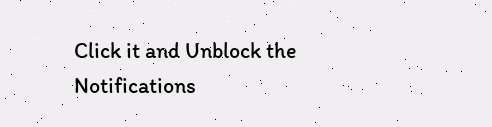Click it and Unblock the Notifications